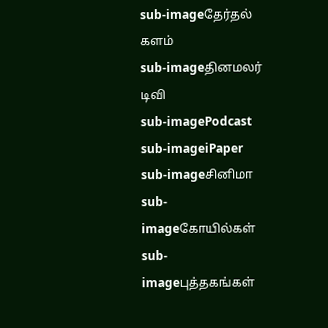sub-imageதேர்தல் களம்
sub-imageதினமலர் டிவி
sub-imagePodcast
sub-imageiPaper
sub-imageசினிமா
sub-imageகோயில்கள்
sub-imageபுத்தகங்கள்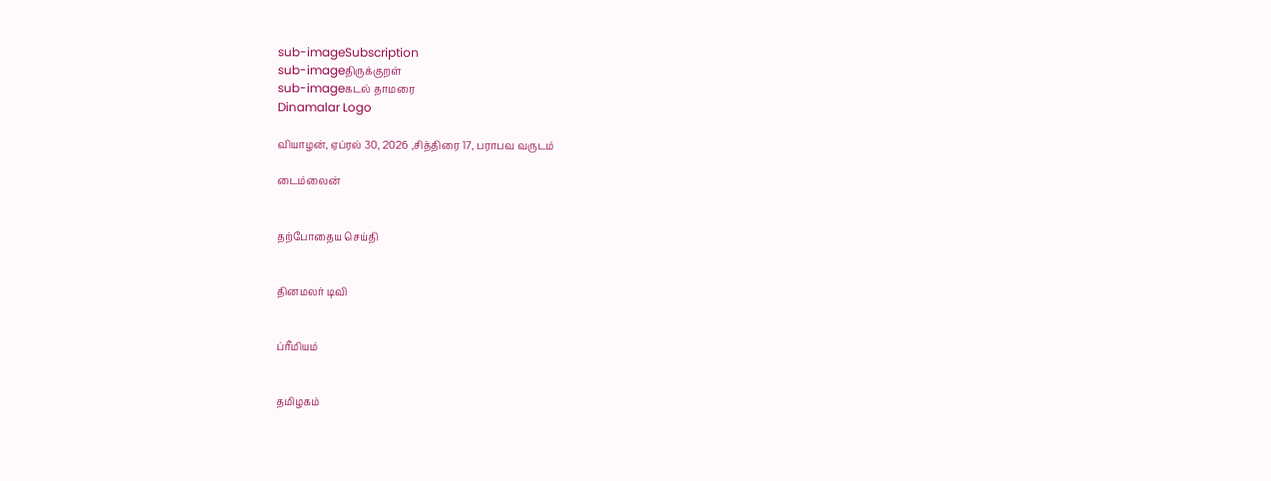sub-imageSubscription
sub-imageதிருக்குறள்
sub-imageகடல் தாமரை
Dinamalar Logo

வியாழன், ஏப்ரல் 30, 2026 ,சித்திரை 17, பராபவ வருடம்

டைம்லைன்


தற்போதைய செய்தி


தினமலர் டிவி


ப்ரீமியம்


தமிழகம்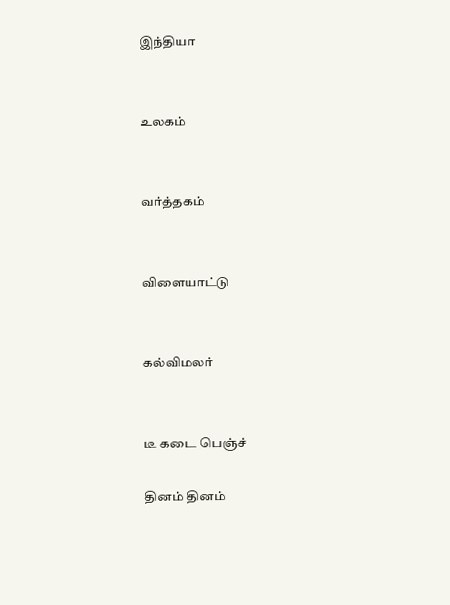இந்தியா


உலகம்


வர்த்தகம்


விளையாட்டு


கல்விமலர்


டீ கடை பெஞ்ச்

தினம் தினம்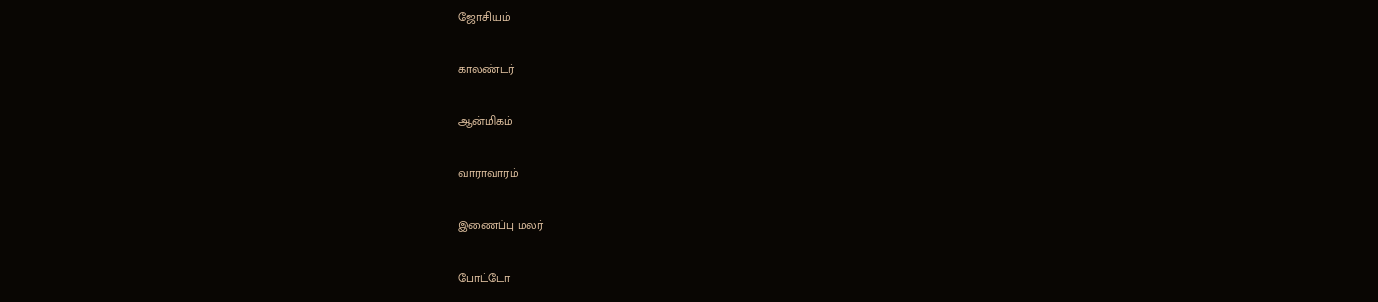ஜோசியம்


காலண்டர்


ஆன்மிகம்


வாராவாரம்


இணைப்பு மலர்


போட்டோ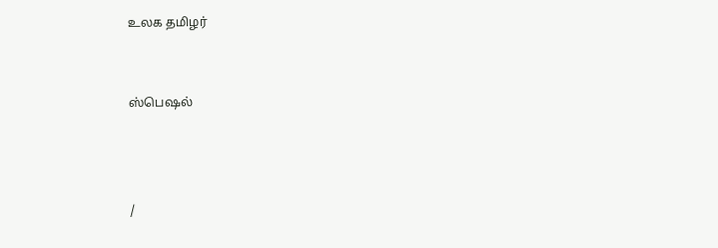உலக தமிழர்


ஸ்பெஷல்



/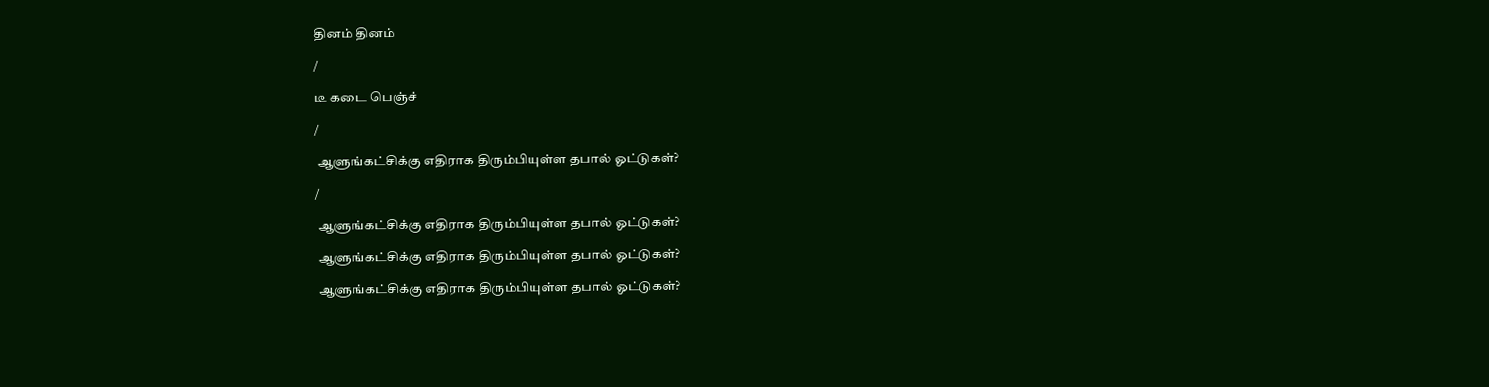தினம் தினம்

/

டீ கடை பெஞ்ச்

/

 ஆளுங்கட்சிக்கு எதிராக திரும்பியுள்ள தபால் ஓட்டுகள்?

/

 ஆளுங்கட்சிக்கு எதிராக திரும்பியுள்ள தபால் ஓட்டுகள்?

 ஆளுங்கட்சிக்கு எதிராக திரும்பியுள்ள தபால் ஓட்டுகள்?

 ஆளுங்கட்சிக்கு எதிராக திரும்பியுள்ள தபால் ஓட்டுகள்?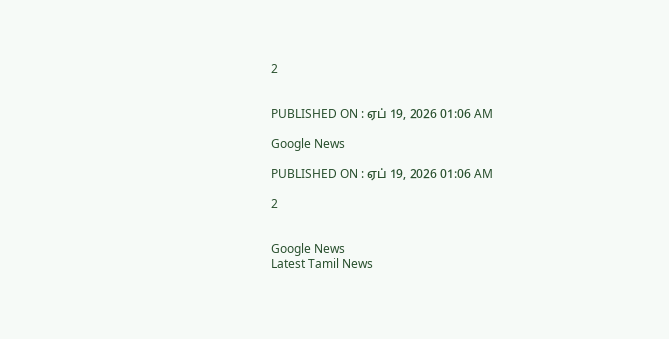2


PUBLISHED ON : ஏப் 19, 2026 01:06 AM

Google News

PUBLISHED ON : ஏப் 19, 2026 01:06 AM

2


Google News
Latest Tamil News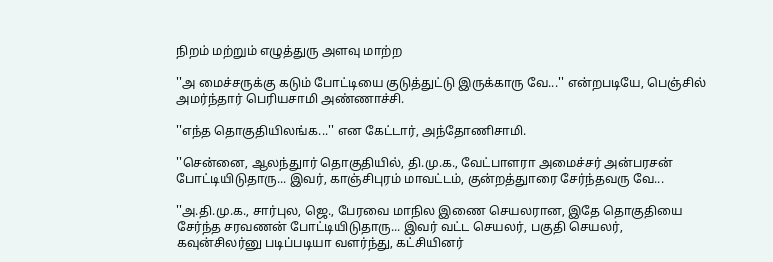நிறம் மற்றும் எழுத்துரு அளவு மாற்ற

''அ மைச்சருக்கு கடும் போட்டியை குடுத்துட்டு இருக்காரு வே...'' என்றபடியே, பெஞ்சில் அமர்ந்தார் பெரியசாமி அண்ணாச்சி.

''எந்த தொகுதியிலங்க...'' என கேட்டார், அந்தோணிசாமி.

''சென்னை, ஆலந்துார் தொகுதியில், தி.மு.க., வேட்பாளரா அமைச்சர் அன்பரசன் போட்டியிடுதாரு... இவர், காஞ்சிபுரம் மாவட்டம், குன்றத்துாரை சேர்ந்தவரு வே...

''அ.தி.மு.க., சார்புல, ஜெ., பேரவை மாநில இணை செயலரான, இதே தொகுதியை சேர்ந்த சரவணன் போட்டியிடுதாரு... இவர் வட்ட செயலர், பகுதி செயலர், கவுன்சிலர்னு படிப்படியா வளர்ந்து, கட்சியினர்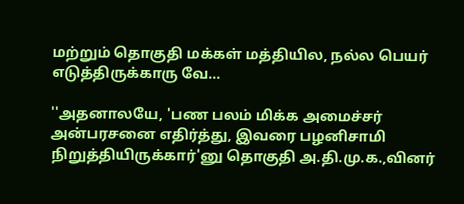மற்றும் தொகுதி மக்கள் மத்தியில, நல்ல பெயர் எடுத்திருக்காரு வே...

''அதனாலயே, 'பண பலம் மிக்க அமைச்சர் அன்பரசனை எதிர்த்து, இவரை பழனிசாமி நிறுத்தியிருக்கார்'னு தொகுதி அ.தி.மு.க.,வினர்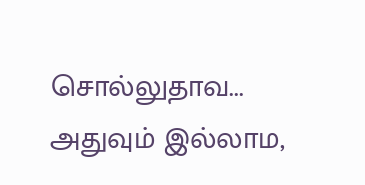சொல்லுதாவ... அதுவும் இல்லாம,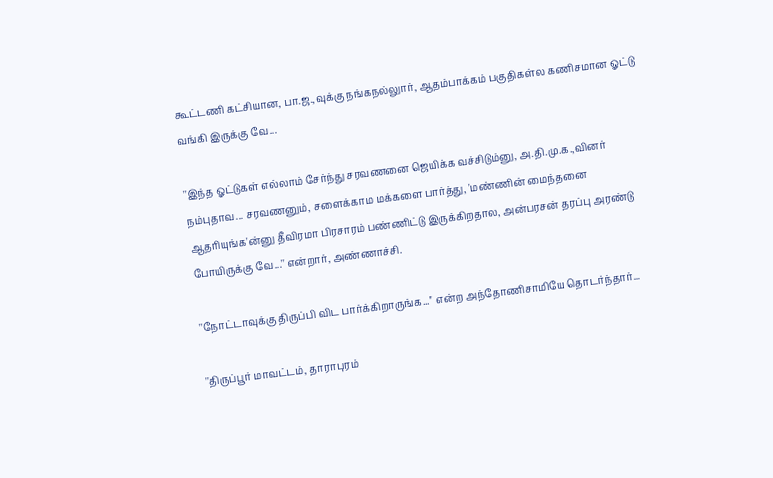கூட்டணி கட்சியான, பா.ஜ.,வுக்கு நங்கநல்லுார், ஆதம்பாக்கம் பகுதிகள்ல கணிசமான ஓட்டு வங்கி இருக்கு வே...

''இந்த ஓட்டுகள் எல்லாம் சேர்ந்து சரவணனை ஜெயிக்க வச்சிடும்னு, அ.தி.மு.க.,வினர் நம்புதாவ... சரவணனும், சளைக்காம மக்களை பார்த்து, 'மண்ணின் மைந்தனை ஆதரியுங்க'ன்னு தீவிரமா பிரசாரம் பண்ணிட்டு இருக்கிறதால, அன்பரசன் தரப்பு அரண்டு போயிருக்கு வே...'' என்றார், அண்ணாச்சி.

''நோட்டாவுக்கு திருப்பி விட பார்க்கிறாருங்க...'' என்ற அந்தோணிசாமியே தொடர்ந்தார்...

''திருப்பூர் மாவட்டம், தாராபுரம்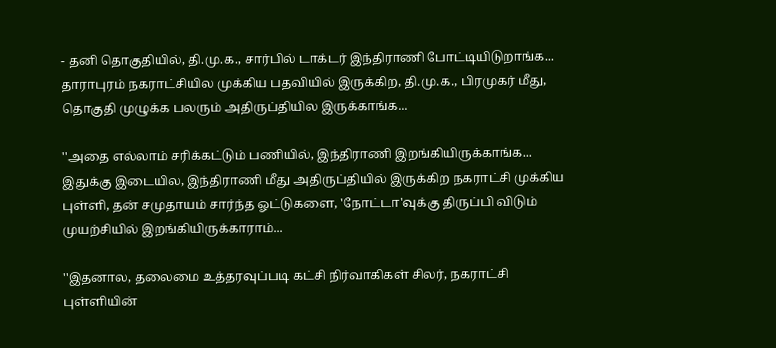- தனி தொகுதியில், தி.மு.க., சார்பில் டாக்டர் இந்திராணி போட்டியிடுறாங்க... தாராபுரம் நகராட்சியில முக்கிய பதவியில் இருக்கிற, தி.மு.க., பிரமுகர் மீது, தொகுதி முழுக்க பலரும் அதிருப்தியில இருக்காங்க...

''அதை எல்லாம் சரிக்கட்டும் பணியில், இந்திராணி இறங்கியிருக்காங்க... இதுக்கு இடையில, இந்திராணி மீது அதிருப்தியில் இருக்கிற நகராட்சி முக்கிய புள்ளி, தன் சமுதாயம் சார்ந்த ஓட்டுகளை, 'நோட்டா'வுக்கு திருப்பி விடும் முயற்சியில் இறங்கியிருக்காராம்...

''இதனால, தலைமை உத்தரவுப்படி கட்சி நிர்வாகிகள் சிலர், நகராட்சி புள்ளியின்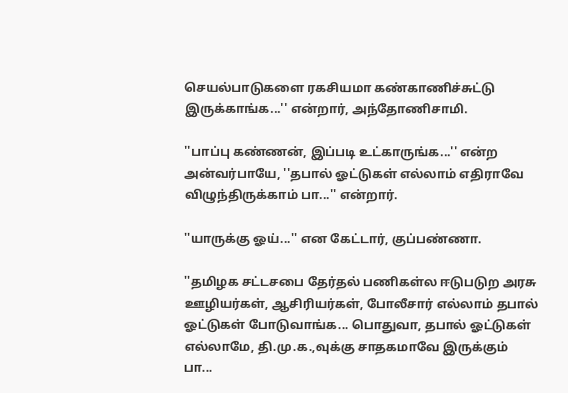செயல்பாடுகளை ரகசியமா கண்காணிச்சுட்டு இருக்காங்க...'' என்றார், அந்தோணிசாமி.

''பாப்பு கண்ணன், இப்படி உட்காருங்க...'' என்ற அன்வர்பாயே, ''தபால் ஓட்டுகள் எல்லாம் எதிராவே விழுந்திருக்காம் பா...'' என்றார்.

''யாருக்கு ஓய்...'' என கேட்டார், குப்பண்ணா.

''தமிழக சட்டசபை தேர்தல் பணிகள்ல ஈடுபடுற அரசு ஊழியர்கள், ஆசிரியர்கள், போலீசார் எல்லாம் தபால் ஓட்டுகள் போடுவாங்க... பொதுவா, தபால் ஓட்டுகள் எல்லாமே, தி.மு.க.,வுக்கு சாதகமாவே இருக்கும் பா...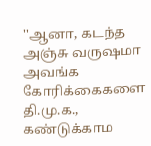''ஆனா, கடந்த அஞ்சு வருஷமா அவங்க கோரிக்கைகளை தி.மு.க., கண்டுக்காம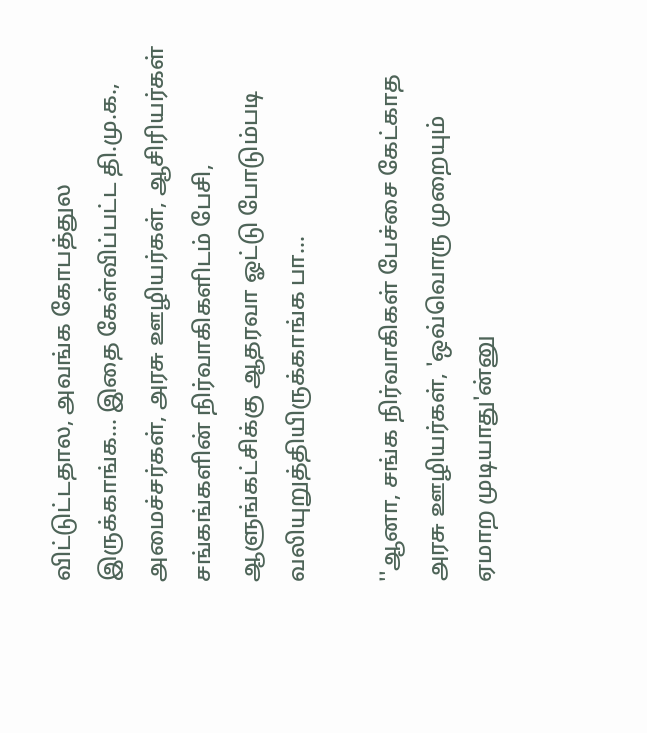விட்டுட்டதால, அவங்க கோபத்துல இருக்காங்க... இதை கேள்விப்பட்ட தி.மு.க., அமைச்சர்கள், அரசு ஊழியர்கள், ஆசிரியர்கள் சங்கங்களின் நிர்வாகிகளிடம் பேசி, ஆளுங்கட்சிக்கு ஆதரவா ஓட்டு போடும்படி வலியுறுத்தியிருக்காங்க பா...

''ஆனா, சங்க நிர்வாகிகள் பேச்சை கேட்காத அரசு ஊழியர்கள், 'ஒவ்வொரு முறையும் ஏமாற முடியாது'ன்னு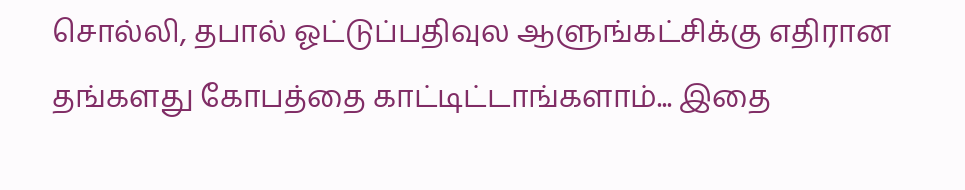சொல்லி, தபால் ஓட்டுப்பதிவுல ஆளுங்கட்சிக்கு எதிரான தங்களது கோபத்தை காட்டிட்டாங்களாம்... இதை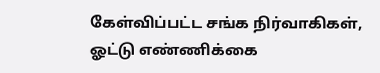கேள்விப்பட்ட சங்க நிர்வாகிகள், ஓட்டு எண்ணிக்கை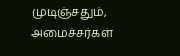முடிஞ்சதும், அமைச்சர்கள்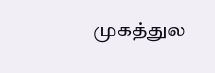முகத்துல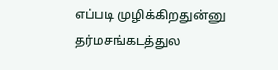எப்படி முழிக்கிறதுன்னு தர்மசங்கடத்துல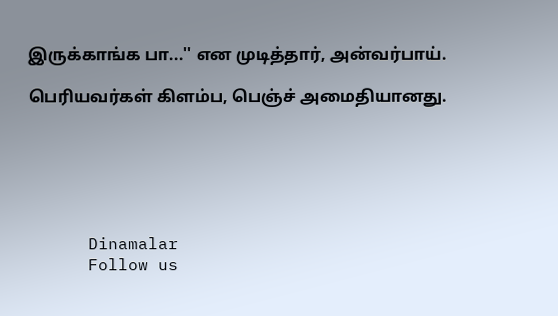இருக்காங்க பா...'' என முடித்தார், அன்வர்பாய்.

பெரியவர்கள் கிளம்ப, பெஞ்ச் அமைதியானது.






      Dinamalar
      Follow us